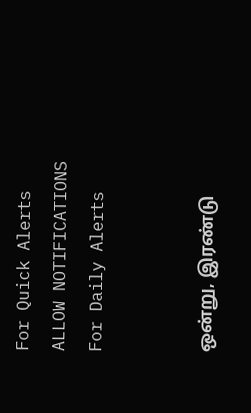For Quick Alerts
ALLOW NOTIFICATIONS
For Daily Alerts


ஒன்று, இரண்டு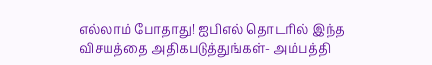எல்லாம் போதாது! ஐபிஎல் தொடரில் இந்த விசயத்தை அதிகபடுத்துங்கள்- அம்பத்தி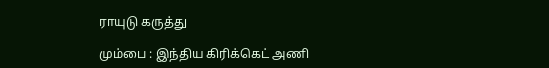ராயுடு கருத்து

மும்பை : இந்திய கிரிக்கெட் அணி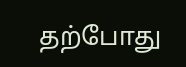தற்போது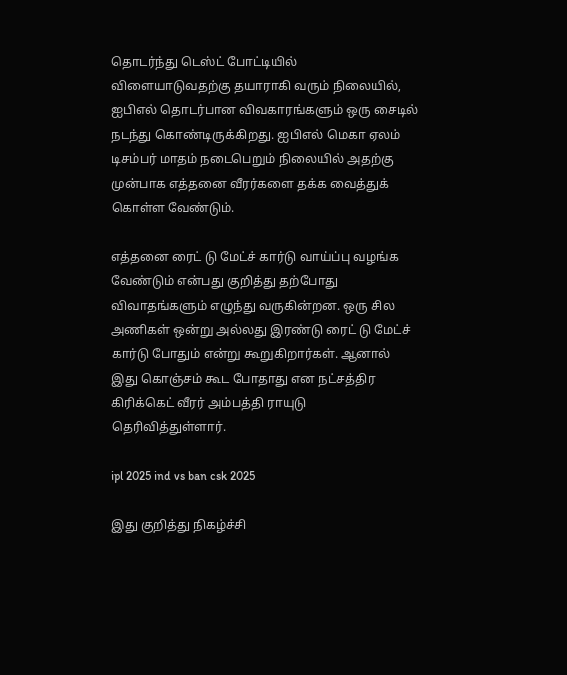தொடர்ந்து டெஸ்ட் போட்டியில் விளையாடுவதற்கு தயாராகி வரும் நிலையில், ஐபிஎல் தொடர்பான விவகாரங்களும் ஒரு சைடில் நடந்து கொண்டிருக்கிறது. ஐபிஎல் மெகா ஏலம் டிசம்பர் மாதம் நடைபெறும் நிலையில் அதற்கு முன்பாக எத்தனை வீரர்களை தக்க வைத்துக் கொள்ள வேண்டும்.

எத்தனை ரைட் டு மேட்ச் கார்டு வாய்ப்பு வழங்க வேண்டும் என்பது குறித்து தற்போது விவாதங்களும் எழுந்து வருகின்றன. ஒரு சில அணிகள் ஒன்று அல்லது இரண்டு ரைட் டு மேட்ச் கார்டு போதும் என்று கூறுகிறார்கள். ஆனால் இது கொஞ்சம் கூட போதாது என நட்சத்திர கிரிக்கெட் வீரர் அம்பத்தி ராயுடு தெரிவித்துள்ளார்.

ipl 2025 ind vs ban csk 2025

இது குறித்து நிகழ்ச்சி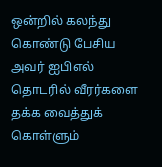ஒன்றில் கலந்து கொண்டு பேசிய அவர் ஐபிஎல் தொடரில் வீரர்களை தக்க வைத்துக் கொள்ளும்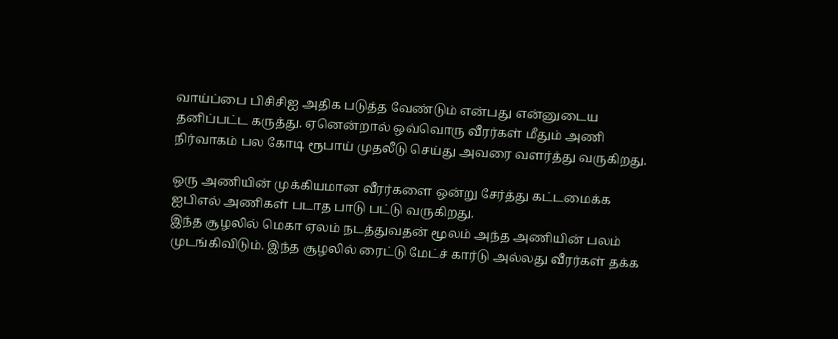வாய்ப்பை பிசிசிஐ அதிக படுத்த வேண்டும் என்பது என்னுடைய தனிப்பட்ட கருத்து. ஏனென்றால் ஒவ்வொரு வீரர்கள் மீதும் அணி நிர்வாகம் பல கோடி ரூபாய் முதலீடு செய்து அவரை வளர்த்து வருகிறது.

ஒரு அணியின் முக்கியமான வீரர்களை ஒன்று சேர்த்து கட்டமைக்க ஐபிஎல் அணிகள் படாத பாடு பட்டு வருகிறது.
இந்த சூழலில் மெகா ஏலம் நடத்துவதன் மூலம் அந்த அணியின் பலம் முடங்கிவிடும். இந்த சூழலில் ரைட்டு மேட்ச் கார்டு அல்லது வீரர்கள் தக்க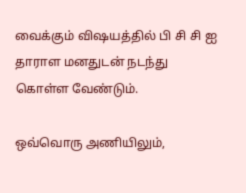வைக்கும் விஷயத்தில் பி சி சி ஐ தாராள மனதுடன் நடந்து கொள்ள வேண்டும்.

ஒவ்வொரு அணியிலும்,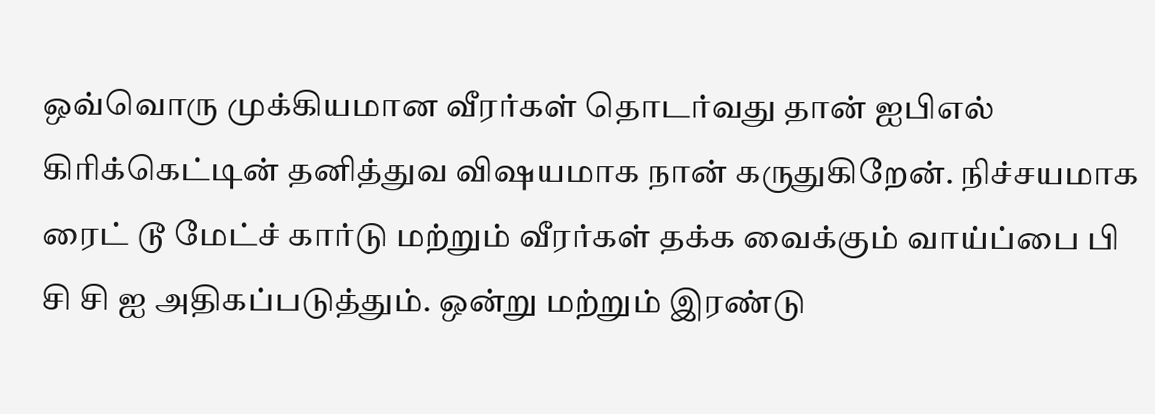ஒவ்வொரு முக்கியமான வீரர்கள் தொடர்வது தான் ஐபிஎல் கிரிக்கெட்டின் தனித்துவ விஷயமாக நான் கருதுகிறேன். நிச்சயமாக ரைட் டூ மேட்ச் கார்டு மற்றும் வீரர்கள் தக்க வைக்கும் வாய்ப்பை பி சி சி ஐ அதிகப்படுத்தும். ஒன்று மற்றும் இரண்டு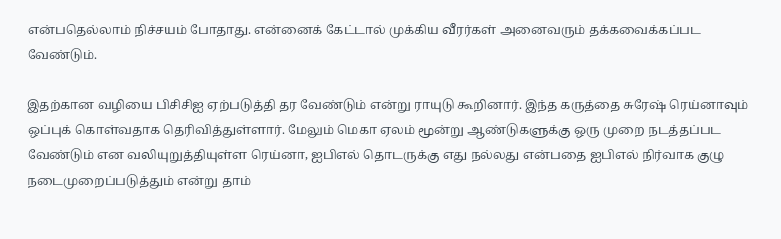என்பதெல்லாம் நிச்சயம் போதாது. என்னைக் கேட்டால் முக்கிய வீரர்கள் அனைவரும் தக்கவைக்கப்பட வேண்டும்.

இதற்கான வழியை பிசிசிஐ ஏற்படுத்தி தர வேண்டும் என்று ராயுடு கூறினார். இந்த கருத்தை சுரேஷ் ரெய்னாவும் ஒப்புக் கொள்வதாக தெரிவித்துள்ளார். மேலும் மெகா ஏலம் மூன்று ஆண்டுகளுக்கு ஒரு முறை நடத்தப்பட வேண்டும் என வலியுறுத்தியுள்ள ரெய்னா, ஐபிஎல் தொடருக்கு எது நல்லது என்பதை ஐபிஎல் நிர்வாக குழு நடைமுறைப்படுத்தும் என்று தாம்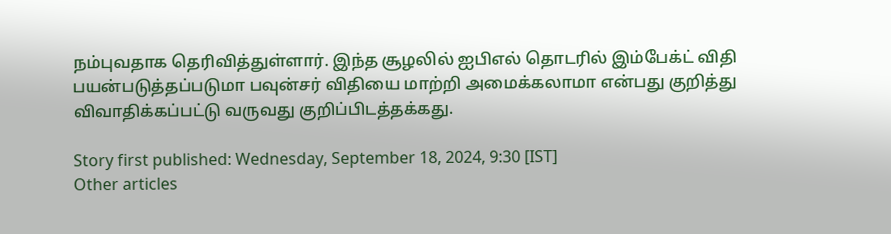நம்புவதாக தெரிவித்துள்ளார். இந்த சூழலில் ஐபிஎல் தொடரில் இம்பேக்ட் விதி பயன்படுத்தப்படுமா பவுன்சர் விதியை மாற்றி அமைக்கலாமா என்பது குறித்து விவாதிக்கப்பட்டு வருவது குறிப்பிடத்தக்கது.

Story first published: Wednesday, September 18, 2024, 9:30 [IST]
Other articles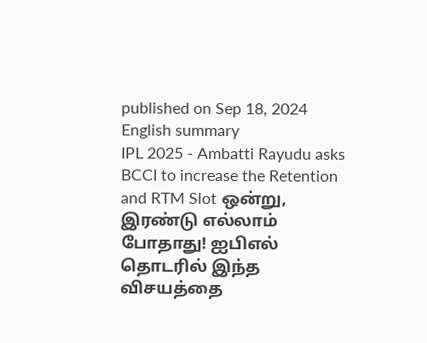published on Sep 18, 2024
English summary
IPL 2025 - Ambatti Rayudu asks BCCI to increase the Retention and RTM Slot ஒன்று, இரண்டு எல்லாம் போதாது! ஐபிஎல் தொடரில் இந்த விசயத்தை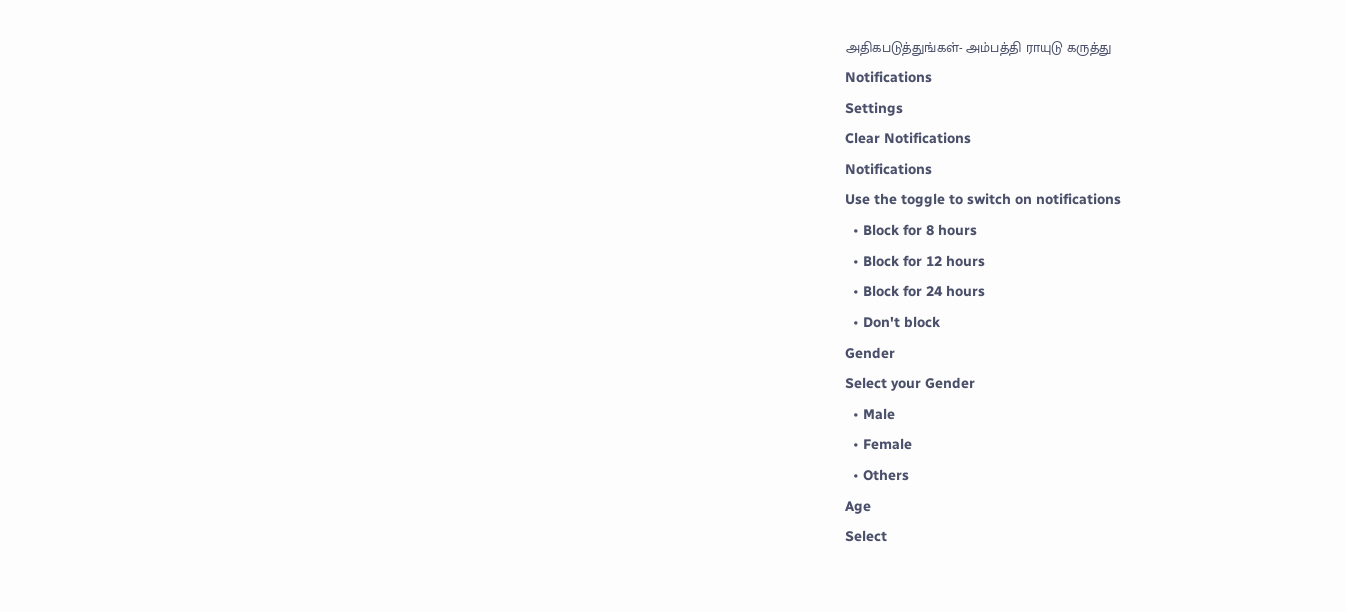அதிகபடுத்துங்கள்- அம்பத்தி ராயுடு கருத்து
Notifications
Settings
Clear Notifications
Notifications
Use the toggle to switch on notifications
  • Block for 8 hours
  • Block for 12 hours
  • Block for 24 hours
  • Don't block
Gender
Select your Gender
  • Male
  • Female
  • Others
Age
Select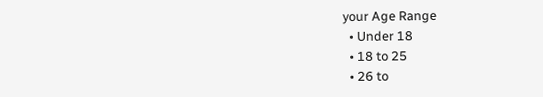your Age Range
  • Under 18
  • 18 to 25
  • 26 to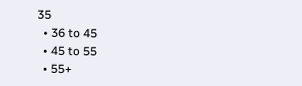35
  • 36 to 45
  • 45 to 55
  • 55+